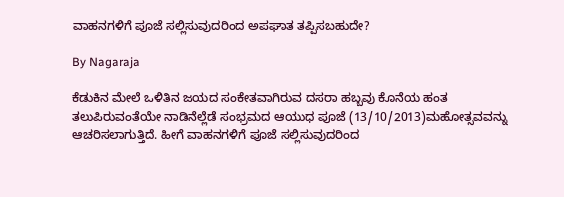ವಾಹನಗಳಿಗೆ ಪೂಜೆ ಸಲ್ಲಿಸುವುದರಿಂದ ಅಪಘಾತ ತಪ್ಪಿಸಬಹುದೇ?

By Nagaraja

ಕೆಡುಕಿನ ಮೇಲೆ ಒಳಿತಿನ ಜಯದ ಸಂಕೇತವಾಗಿರುವ ದಸರಾ ಹಬ್ಬವು ಕೊನೆಯ ಹಂತ ತಲುಪಿರುವಂತೆಯೇ ನಾಡಿನೆಲ್ಲೆಡೆ ಸಂಭ್ರಮದ ಆಯುಧ ಪೂಜೆ (13/10/2013)ಮಹೋತ್ಸವವನ್ನು ಆಚರಿಸಲಾಗುತ್ತಿದೆ. ಹೀಗೆ ವಾಹನಗಳಿಗೆ ಪೂಜೆ ಸಲ್ಲಿಸುವುದರಿಂದ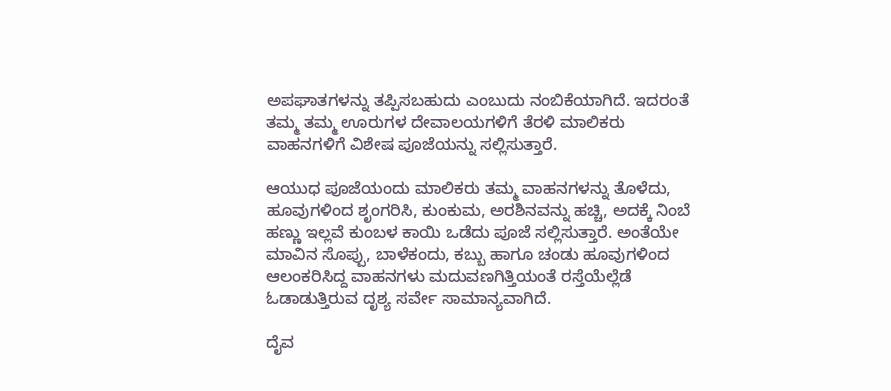ಅಪಘಾತಗಳನ್ನು ತಪ್ಪಿಸಬಹುದು ಎಂಬುದು ನಂಬಿಕೆಯಾಗಿದೆ. ಇದರಂತೆ ತಮ್ಮ ತಮ್ಮ ಊರುಗಳ ದೇವಾಲಯಗಳಿಗೆ ತೆರಳಿ ಮಾಲಿಕರು ವಾಹನಗಳಿಗೆ ವಿಶೇಷ ಪೂಜೆಯನ್ನು ಸಲ್ಲಿಸುತ್ತಾರೆ.

ಆಯುಧ ಪೂಜೆಯಂದು ಮಾಲಿಕರು ತಮ್ಮ ವಾಹನಗಳನ್ನು ತೊಳೆದು, ಹೂವುಗಳಿಂದ ಶೃಂಗರಿಸಿ, ಕುಂಕುಮ, ಅರಶಿನವನ್ನು ಹಚ್ಚಿ, ಅದಕ್ಕೆ ನಿಂಬೆ ಹಣ್ಣು ಇಲ್ಲವೆ ಕುಂಬಳ ಕಾಯಿ ಒಡೆದು ಪೂಜೆ ಸಲ್ಲಿಸುತ್ತಾರೆ. ಅಂತೆಯೇ ಮಾವಿನ ಸೊಪ್ಪು, ಬಾಳೆಕಂದು, ಕಬ್ಬು ಹಾಗೂ ಚಂಡು ಹೂವುಗಳಿಂದ ಆಲಂಕರಿಸಿದ್ದ ವಾಹನಗಳು ಮದುವಣಗಿತ್ತಿಯಂತೆ ರಸ್ತೆಯೆಲ್ಲೆಡೆ ಓಡಾಡುತ್ತಿರುವ ದೃಶ್ಯ ಸರ್ವೇ ಸಾಮಾನ್ಯವಾಗಿದೆ.

ದೈವ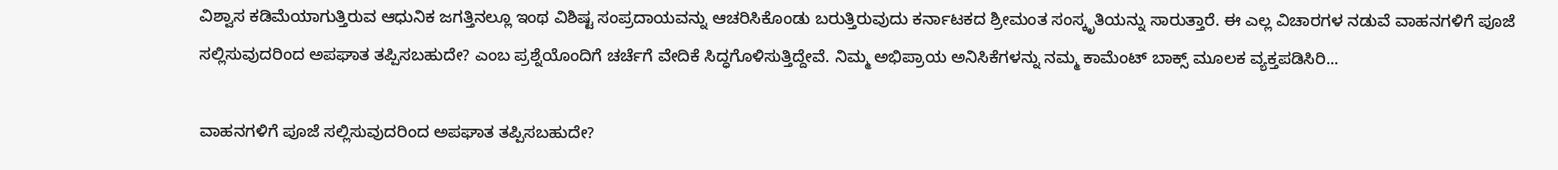ವಿಶ್ವಾಸ ಕಡಿಮೆಯಾಗುತ್ತಿರುವ ಆಧುನಿಕ ಜಗತ್ತಿನಲ್ಲೂ ಇಂಥ ವಿಶಿಷ್ಟ ಸಂಪ್ರದಾಯವನ್ನು ಆಚರಿಸಿಕೊಂಡು ಬರುತ್ತಿರುವುದು ಕರ್ನಾಟಕದ ಶ್ರೀಮಂತ ಸಂಸ್ಕೃತಿಯನ್ನು ಸಾರುತ್ತಾರೆ. ಈ ಎಲ್ಲ ವಿಚಾರಗಳ ನಡುವೆ ವಾಹನಗಳಿಗೆ ಪೂಜೆ ಸಲ್ಲಿಸುವುದರಿಂದ ಅಪಘಾತ ತಪ್ಪಿಸಬಹುದೇ? ಎಂಬ ಪ್ರಶ್ನೆಯೊಂದಿಗೆ ಚರ್ಚೆಗೆ ವೇದಿಕೆ ಸಿದ್ಧಗೊಳಿಸುತ್ತಿದ್ದೇವೆ. ನಿಮ್ಮ ಅಭಿಪ್ರಾಯ ಅನಿಸಿಕೆಗಳನ್ನು ನಮ್ಮ ಕಾಮೆಂಟ್ ಬಾಕ್ಸ್ ಮೂಲಕ ವ್ಯಕ್ತಪಡಿಸಿರಿ...

ವಾಹನಗಳಿಗೆ ಪೂಜೆ ಸಲ್ಲಿಸುವುದರಿಂದ ಅಪಘಾತ ತಪ್ಪಿಸಬಹುದೇ?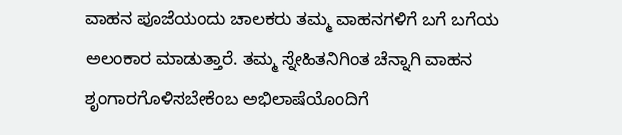ವಾಹನ ಪೂಜೆಯಂದು ಚಾಲಕರು ತಮ್ಮ ವಾಹನಗಳಿಗೆ ಬಗೆ ಬಗೆಯ ಅಲಂಕಾರ ಮಾಡುತ್ತಾರೆ. ತಮ್ಮ ಸ್ನೇಹಿತನಿಗಿಂತ ಚೆನ್ನಾಗಿ ವಾಹನ ಶೃಂಗಾರಗೊಳಿಸಬೇಕೆಂಬ ಅಭಿಲಾಷೆಯೊಂದಿಗೆ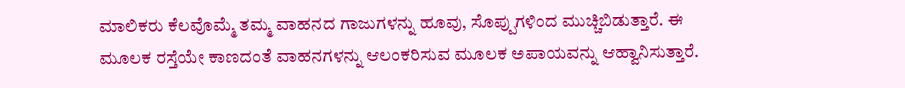ಮಾಲಿಕರು ಕೆಲವೊಮ್ಮೆ ತಮ್ಮ ವಾಹನದ ಗಾಜುಗಳನ್ನು ಹೂವು, ಸೊಪ್ಪುಗಳಿಂದ ಮುಚ್ಚಿಬಿಡುತ್ತಾರೆ. ಈ ಮೂಲಕ ರಸ್ತೆಯೇ ಕಾಣದಂತೆ ವಾಹನಗಳನ್ನು ಆಲಂಕರಿಸುವ ಮೂಲಕ ಅಪಾಯವನ್ನು ಆಹ್ವಾನಿಸುತ್ತಾರೆ.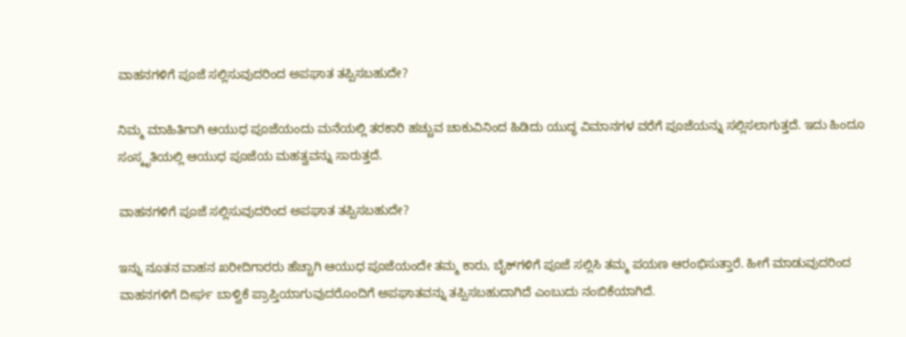ವಾಹನಗಳಿಗೆ ಪೂಜೆ ಸಲ್ಲಿಸುವುದರಿಂದ ಅಪಘಾತ ತಪ್ಪಿಸಬಹುದೇ?

ನಿಮ್ಮ ಮಾಹಿತಿಗಾಗಿ ಆಯುಧ ಪೂಜೆಯಂದು ಮನೆಯಲ್ಲಿ ತರಕಾರಿ ಹಚ್ಚುವ ಚಾಕುವಿನಿಂದ ಹಿಡಿದು ಯುದ್ಧ ವಿಮಾನಗಳ ವರೆಗೆ ಪೂಜೆಯನ್ನು ಸಲ್ಲಿಸಲಾಗುತ್ತದೆ. ಇದು ಹಿಂದೂ ಸಂಸ್ಕೃತಿಯಲ್ಲಿ ಆಯುಧ ಪೂಜೆಯ ಮಹತ್ವವನ್ನು ಸಾರುತ್ತದೆ.

ವಾಹನಗಳಿಗೆ ಪೂಜೆ ಸಲ್ಲಿಸುವುದರಿಂದ ಅಪಘಾತ ತಪ್ಪಿಸಬಹುದೇ?

ಇನ್ನು ನೂತನ ವಾಹನ ಖರೀದಿಗಾರರು ಹೆಚ್ಚಾಗಿ ಆಯುಧ ಪೂಜೆಯಂದೇ ತಮ್ಮ ಕಾರು, ಬೈಕ್‌ಗಳಿಗೆ ಪೂಜೆ ಸಲ್ಲಿಸಿ ತಮ್ಮ ಪಯಣ ಆರಂಭಿಸುತ್ತಾರೆ. ಹೀಗೆ ಮಾಡುವುದರಿಂದ ವಾಹನಗಳಿಗೆ ದೀರ್ಘ ಬಾಳ್ವಿಕೆ ಪ್ರಾಪ್ತಿಯಾಗುವುದರೊಂದಿಗೆ ಅಪಘಾತವನ್ನು ತಪ್ಪಿಸಬಹುದಾಗಿದೆ ಎಂಬುದು ನಂಬಿಕೆಯಾಗಿದೆ.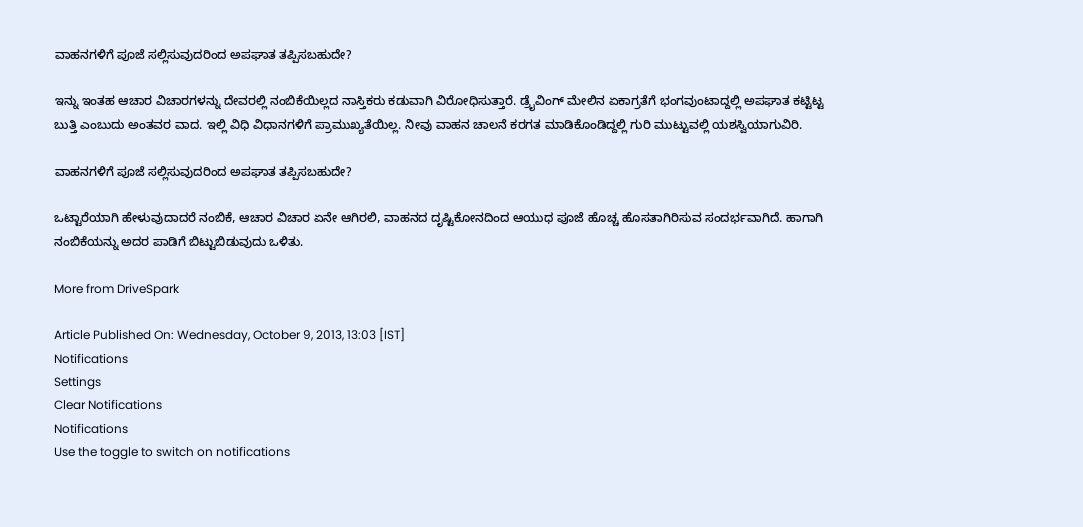ವಾಹನಗಳಿಗೆ ಪೂಜೆ ಸಲ್ಲಿಸುವುದರಿಂದ ಅಪಘಾತ ತಪ್ಪಿಸಬಹುದೇ?

ಇನ್ನು ಇಂತಹ ಆಚಾರ ವಿಚಾರಗಳನ್ನು ದೇವರಲ್ಲಿ ನಂಬಿಕೆಯಿಲ್ಲದ ನಾಸ್ತಿಕರು ಕಡುವಾಗಿ ವಿರೋಧಿಸುತ್ತಾರೆ. ಡ್ರೈವಿಂಗ್ ಮೇಲಿನ ಏಕಾಗ್ರತೆಗೆ ಭಂಗವುಂಟಾದ್ದಲ್ಲಿ ಅಪಘಾತ ಕಟ್ಟಿಟ್ಟ ಬುತ್ತಿ ಎಂಬುದು ಅಂತವರ ವಾದ. ಇಲ್ಲಿ ವಿಧಿ ವಿಧಾನಗಳಿಗೆ ಪ್ರಾಮುಖ್ಯತೆಯಿಲ್ಲ. ನೀವು ವಾಹನ ಚಾಲನೆ ಕರಗತ ಮಾಡಿಕೊಂಡಿದ್ದಲ್ಲಿ ಗುರಿ ಮುಟ್ಟುವಲ್ಲಿ ಯಶಸ್ವಿಯಾಗುವಿರಿ.

ವಾಹನಗಳಿಗೆ ಪೂಜೆ ಸಲ್ಲಿಸುವುದರಿಂದ ಅಪಘಾತ ತಪ್ಪಿಸಬಹುದೇ?

ಒಟ್ಟಾರೆಯಾಗಿ ಹೇಳುವುದಾದರೆ ನಂಬಿಕೆ, ಆಚಾರ ವಿಚಾರ ಏನೇ ಆಗಿರಲಿ, ವಾಹನದ ದೃಷ್ಟಿಕೋನದಿಂದ ಆಯುಧ ಪೂಜೆ ಹೊಚ್ಚ ಹೊಸತಾಗಿರಿಸುವ ಸಂದರ್ಭವಾಗಿದೆ. ಹಾಗಾಗಿ ನಂಬಿಕೆಯನ್ನು ಅದರ ಪಾಡಿಗೆ ಬಿಟ್ಟುಬಿಡುವುದು ಒಳಿತು.

More from DriveSpark

Article Published On: Wednesday, October 9, 2013, 13:03 [IST]
Notifications
Settings
Clear Notifications
Notifications
Use the toggle to switch on notifications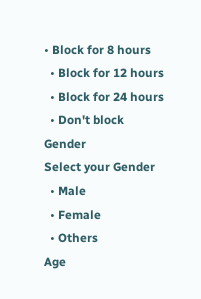• Block for 8 hours
  • Block for 12 hours
  • Block for 24 hours
  • Don't block
Gender
Select your Gender
  • Male
  • Female
  • Others
Age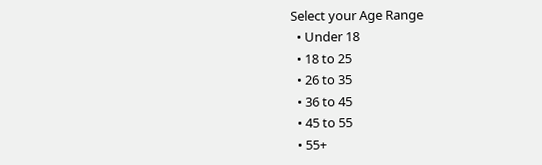Select your Age Range
  • Under 18
  • 18 to 25
  • 26 to 35
  • 36 to 45
  • 45 to 55
  • 55+